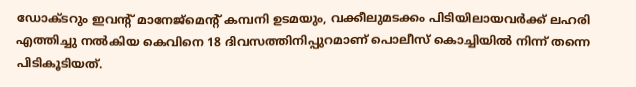ഡോക്ടറും ഇവന്റ് മാനേജ്മെന്റ് കമ്പനി ഉടമയും, വക്കീലുമടക്കം പിടിയിലായവർക്ക് ലഹരി എത്തിച്ചു നൽകിയ കെവിനെ 18 ദിവസത്തിനിപ്പുറമാണ് പൊലീസ് കൊച്ചിയിൽ നിന്ന് തന്നെ പിടികൂടിയത്.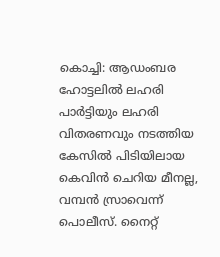കൊച്ചി: ആഡംബര ഹോട്ടലിൽ ലഹരി പാർട്ടിയും ലഹരി വിതരണവും നടത്തിയ കേസിൽ പിടിയിലായ കെവിൻ ചെറിയ മീനല്ല, വമ്പൻ സ്രാവെന്ന് പൊലീസ്. നൈറ്റ്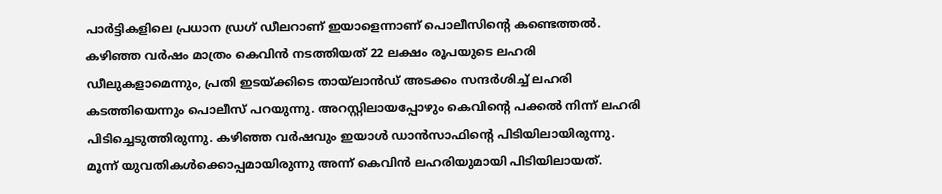പാർട്ടികളിലെ പ്രധാന ഡ്രഗ് ഡീലറാണ് ഇയാളെന്നാണ് പൊലീസിന്‍റെ കണ്ടെത്തൽ. കഴിഞ്ഞ വർഷം മാത്രം കെവിൻ നടത്തിയത് 22 ലക്ഷം രൂപയുടെ ലഹരി ഡീലുകളാമെന്നും, പ്രതി ഇടയ്ക്കിടെ തായ്ലാൻഡ് അടക്കം സന്ദർശിച്ച് ലഹരി കടത്തിയെന്നും പൊലീസ് പറയുന്നു. അറസ്റ്റിലായപ്പോഴും കെവിന്റെ പക്കൽ നിന്ന് ലഹരി പിടിച്ചെടുത്തിരുന്നു. കഴിഞ്ഞ വർഷവും ഇയാൾ ഡാൻസാഫിന്റെ പിടിയിലായിരുന്നു. മൂന്ന് യുവതികൾക്കൊപ്പമായിരുന്നു അന്ന് കെവിൻ ലഹരിയുമായി പിടിയിലായത്.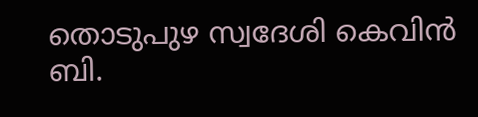തൊടുപുഴ സ്വദേശി കെവിൻ ബി.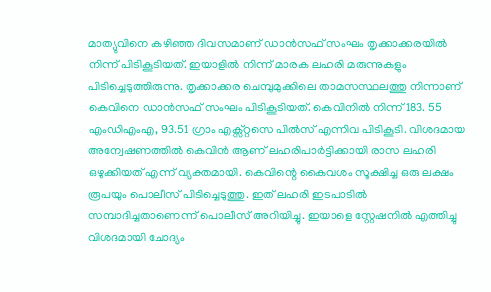മാത്യുവിനെ കഴിഞ്ഞ ദിവസമാണ് ഡാൻസഫ് സംഘം തൃക്കാക്കരയിൽ നിന്ന് പിടികൂടിയത്. ഇയാളിൽ നിന്ന് മാരക ലഹരി മരുന്നുകളും പിടിച്ചെടുത്തിരുന്നു. തൃക്കാക്കര ചെമ്പുമുക്കിലെ താമസസ്ഥലത്തു നിന്നാണ് കെവിനെ ഡാൻസഫ് സംഘം പിടികൂടിയത്. കെവിനിൽ നിന്ന് 183. 55 എംഡിഎംഎ, 93.51 ഗ്രാം എക്സ്റ്റസെ പിൽസ് എന്നിവ പിടികൂടി. വിശദമായ അന്വേഷണത്തിൽ കെവിൻ ആണ് ലഹരിപാർട്ടിക്കായി രാസ ലഹരി ഒഴുക്കിയത് എന്ന് വ്യക്തമായി. കെവിന്റെ കൈവശം സൂക്ഷിച്ച ഒരു ലക്ഷം രൂപയും പൊലീസ് പിടിച്ചെടുത്തു. ഇത് ലഹരി ഇടപാടിൽ സമ്പാദിച്ചതാണെന്ന് പൊലീസ് അറിയിച്ചു. ഇയാളെ സ്റ്റേഷനിൽ എത്തിച്ചു വിശദമായി ചോദ്യം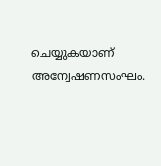ചെയ്യുകയാണ് അന്വേഷണസംഘം.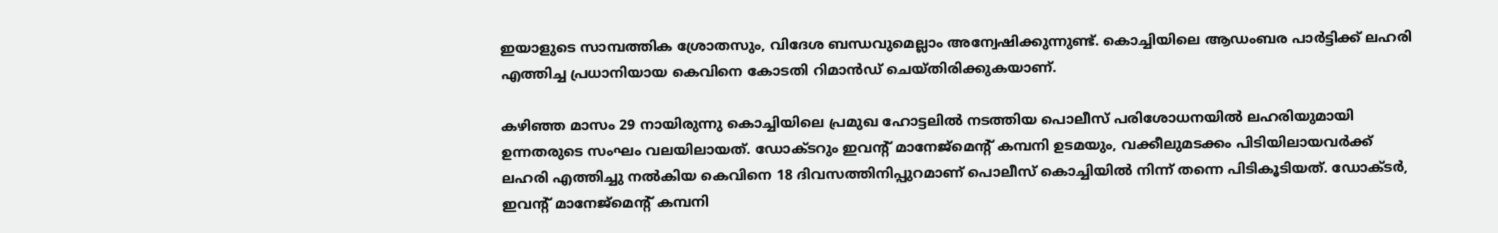ഇയാളുടെ സാമ്പത്തിക ശ്രോതസും, വിദേശ ബന്ധവുമെല്ലാം അന്വേഷിക്കുന്നുണ്ട്. കൊച്ചിയിലെ ആഡംബര പാർട്ടിക്ക് ലഹരി എത്തിച്ച പ്രധാനിയായ കെവിനെ കോടതി റിമാൻഡ് ചെയ്തിരിക്കുകയാണ്.

കഴിഞ്ഞ മാസം 29 നായിരുന്നു കൊച്ചിയിലെ പ്രമുഖ ഹോട്ടലിൽ നടത്തിയ പൊലീസ് പരിശോധനയിൽ ലഹരിയുമായി ഉന്നതരുടെ സംഘം വലയിലായത്. ഡോക്ടറും ഇവന്റ് മാനേജ്മെന്റ് കമ്പനി ഉടമയും, വക്കീലുമടക്കം പിടിയിലായവർക്ക് ലഹരി എത്തിച്ചു നൽകിയ കെവിനെ 18 ദിവസത്തിനിപ്പുറമാണ് പൊലീസ് കൊച്ചിയിൽ നിന്ന് തന്നെ പിടികൂടിയത്. ഡോക്ടർ, ഇവന്റ് മാനേജ്മെന്റ് കമ്പനി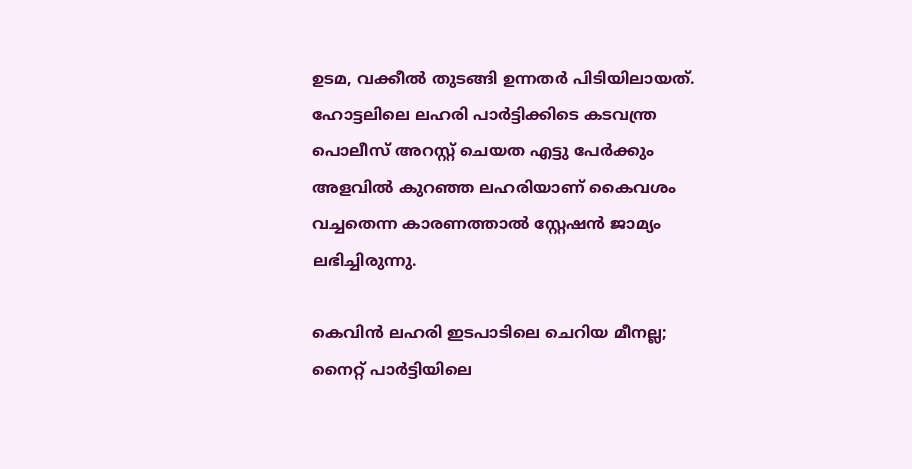ഉടമ, വക്കീൽ തുടങ്ങി ഉന്നതർ പിടിയിലായത്. ഹോട്ടലിലെ ലഹരി പാർട്ടിക്കിടെ കടവന്ത്ര പൊലീസ് അറസ്റ്റ് ചെയത എട്ടു പേർക്കും അളവിൽ കുറഞ്ഞ ലഹരിയാണ് കൈവശം വച്ചതെന്ന കാരണത്താൽ സ്റ്റേഷൻ ജാമ്യം ലഭിച്ചിരുന്നു.

കെവിൻ ലഹരി ഇടപാടിലെ ചെറിയ മീനല്ല; നൈറ്റ് പാർട്ടിയിലെ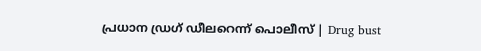പ്രധാന ഡ്രഗ് ഡീലറെന്ന് പൊലീസ് | Drug bust